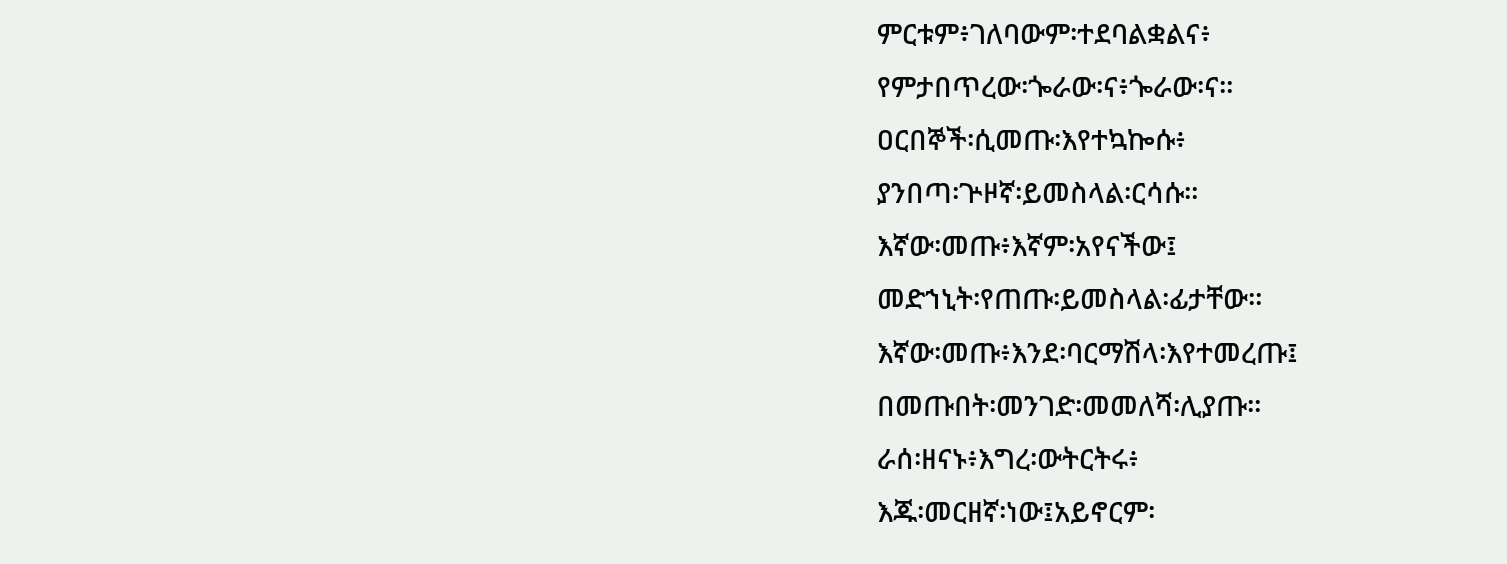ምርቱም፥ገለባውም፡ተደባልቋልና፥
የምታበጥረው፡ጐራው፡ና፥ጐራው፡ና።
ዐርበኞች፡ሲመጡ፡እየተኳኰሱ፥
ያንበጣ፡ጕዞኛ፡ይመስላል፡ርሳሱ።
እኛው፡መጡ፥እኛም፡አየናችው፤
መድኀኒት፡የጠጡ፡ይመስላል፡ፊታቸው።
እኛው፡መጡ፥እንደ፡ባርማሽላ፡እየተመረጡ፤
በመጡበት፡መንገድ፡መመለሻ፡ሊያጡ።
ራሰ፡ዘናኑ፥እግረ፡ውትርትሩ፥
እጁ፡መርዘኛ፡ነው፤አይኖርም፡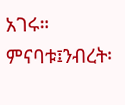አገሩ።
ምናባቱ፤ንብረት፡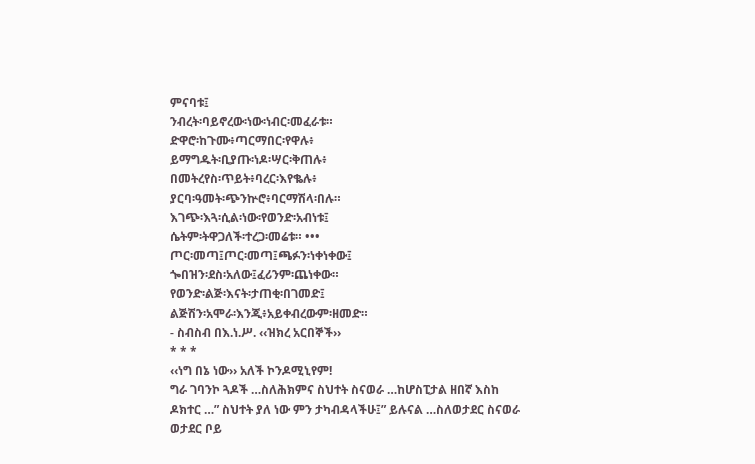ምናባቱ፤
ንብረት፡ባይኖረው፡ነው፡ነብር፡መፈራቱ።
ድዋሮ፡ከጉሙ፥ጣርማበር፡የዋሉ፥
ይማግዱት፡ቢያጡ፡ነዶ፡ሣር፡ቅጠሉ፥
በመትረየስ፡ጥይት፥ባረር፡እየቈሉ፥
ያርባ፡ዓመት፡ጭንኵሮ፥ባርማሽላ፡በሉ።
እገጭ፡እጓ፡ሲል፡ነው፡የወንድ፡አብነቱ፤
ሴትም፡ትዋጋለች፡ተረጋ፡መሬቱ። •••
ጦር፡መጣ፤ጦር፡መጣ፤ጫፉን፡ነቀነቀው፤
ጐበዝን፡ደስ፡አለው፤ፈሪንም፡ጨነቀው።
የወንድ፡ልጅ፡እናት፡ታጠቂ፡በገመድ፤
ልጅሽን፡አሞራ፡እንጂ፥አይቀብረውም፡ዘመድ።
- ስብስብ በእ.ነ.ሥ. ‹‹ዝክረ አርበኞች››
* * *
‹‹ነግ በኔ ነው›› አለች ኮንዶሚኒየም!
ግራ ገባንኮ ጓዶች …ስለሕክምና ስህተት ስናወራ …ከሆስፒታል ዘበኛ እስከ ዶክተር …” ስህተት ያለ ነው ምን ታካብዳላችሁ፤” ይሉናል …ስለወታደር ስናወራ ወታደር ቦይ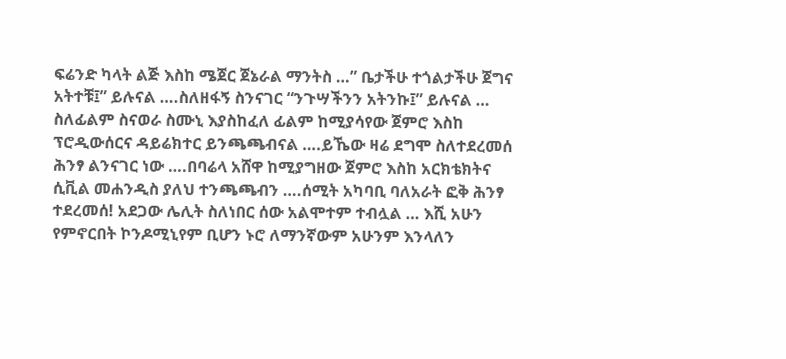ፍሬንድ ካላት ልጅ እስከ ሜጀር ጀኔራል ማንትስ …” ቤታችሁ ተጎልታችሁ ጀግና አትተቹ፤” ይሉናል ….ስለዘፋኝ ስንናገር “ንጉሣችንን አትንኩ፤” ይሉናል … ስለፊልም ስናወራ ስሙኒ እያስከፈለ ፊልም ከሚያሳየው ጀምሮ እስከ ፕሮዲውሰርና ዳይሬክተር ይንጫጫብናል ….ይኼው ዛሬ ደግሞ ስለተደረመሰ ሕንፃ ልንናገር ነው ….በባሬላ አሸዋ ከሚያግዘው ጀምሮ እስከ አርክቴክትና ሲቪል መሐንዲስ ያለህ ተንጫጫብን ….ሰሚት አካባቢ ባለአራት ፎቅ ሕንፃ ተደረመሰ! አደጋው ሌሊት ስለነበር ሰው አልሞተም ተብሏል … እሺ አሁን የምኖርበት ኮንዶሚኒየም ቢሆን ኑሮ ለማንኛውም አሁንም እንላለን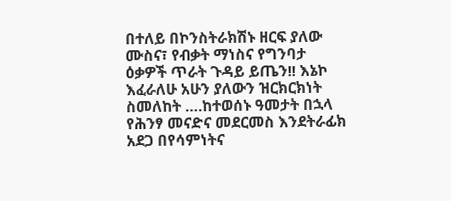በተለይ በኮንስትራክሽኑ ዘርፍ ያለው ሙስና፣ የብቃት ማነስና የግንባታ ዕቃዎች ጥራት ጉዳይ ይጤን!! እኔኮ እፈራለሁ አሁን ያለውን ዝርክርክነት ስመለከት ….ከተወሰኑ ዓመታት በኋላ የሕንፃ መናድና መደርመስ እንደትራፊክ አደጋ በየሳምነትና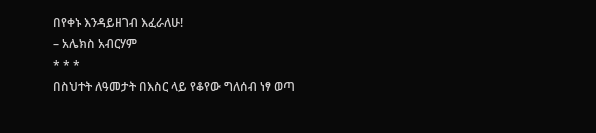በየቀኑ እንዳይዘገብ እፈራለሁ!
– አሌክስ አብርሃም
* * *
በስህተት ለዓመታት በእስር ላይ የቆየው ግለሰብ ነፃ ወጣ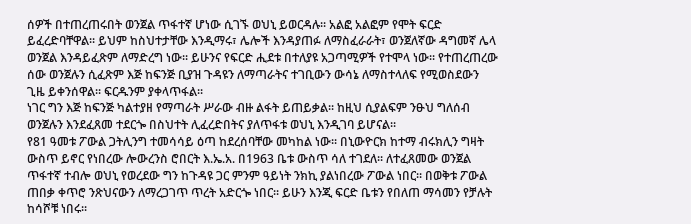ሰዎች በተጠረጠሩበት ወንጀል ጥፋተኛ ሆነው ሲገኙ ወህኒ ይወርዳሉ፡፡ አልፎ አልፎም የሞት ፍርድ ይፈረድባቸዋል፡፡ ይህም ከስህተታቸው እንዲማሩ፣ ሌሎች እንዳያጠፉ ለማስፈራራት፣ ወንጀለኛው ዳግመኛ ሌላ ወንጀል እንዳይፈጽም ለማድረግ ነው፡፡ ይሁንና የፍርድ ሒደቱ በተለያዩ አጋጣሚዎች የተሞላ ነው፡፡ የተጠረጠረው ሰው ወንጀሉን ሲፈጽም እጅ ከፍንጅ ቢያዝ ጉዳዩን ለማጣራትና ተገቢውን ውሳኔ ለማስተላለፍ የሚወስደውን ጊዜ ይቀንሰዋል፡፡ ፍርዱንም ያቀላጥፋል፡፡
ነገር ግን እጅ ከፍንጅ ካልተያዘ የማጣራት ሥራው ብዙ ልፋት ይጠይቃል፡፡ ከዚህ ሲያልፍም ንፁህ ግለሰብ ወንጀሉን እንደፈጸመ ተደርጐ በስህተት ሊፈረድበትና ያለጥፋቱ ወህኒ እንዲገባ ይሆናል፡፡
የ81 ዓመቱ ፖውል ጋትሊንግ ተመሳሳይ ዕጣ ከደረሰባቸው መካከል ነው፡፡ በኒውዮርክ ከተማ ብሩክሊን ግዛት ውስጥ ይኖር የነበረው ሎውረንስ ሮበርት እ.ኤ.አ. በ1963 ቤቱ ውስጥ ሳለ ተገደለ፡፡ ለተፈጸመው ወንጀል ጥፋተኛ ተብሎ ወህኒ የወረደው ግን ከጉዳዩ ጋር ምንም ዓይነት ንክኪ ያልነበረው ፖውል ነበር፡፡ በወቅቱ ፖውል ጠበቃ ቀጥሮ ንጽህናውን ለማረጋገጥ ጥረት አድርጐ ነበር፡፡ ይሁን እንጂ ፍርድ ቤቱን የበለጠ ማሳመን የቻሉት ከሳሾቹ ነበሩ፡፡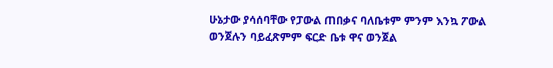ሁኔታው ያሳሰባቸው የፓውል ጠበቃና ባለቤቱም ምንም እንኳ ፖውል ወንጀሉን ባይፈጽምም ፍርድ ቤቱ ዋና ወንጀል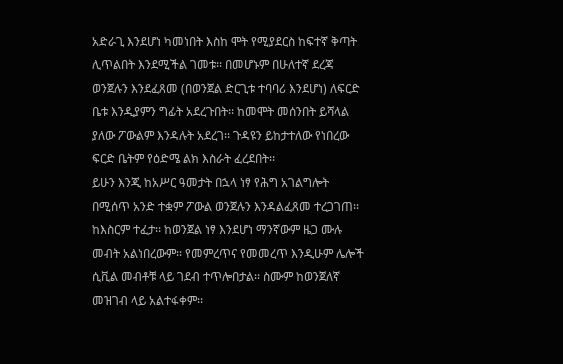አድራጊ እንደሆነ ካመነበት እስከ ሞት የሚያደርስ ከፍተኛ ቅጣት ሊጥልበት እንደሚችል ገመቱ፡፡ በመሆኑም በሁለተኛ ደረጃ ወንጀሉን እንደፈጸመ (በወንጀል ድርጊቱ ተባባሪ እንደሆነ) ለፍርድ ቤቱ እንዲያምን ግፊት አደረጉበት፡፡ ከመሞት መሰንበት ይሻላል ያለው ፖውልም እንዳሉት አደረገ፡፡ ጉዳዩን ይከታተለው የነበረው ፍርድ ቤትም የዕድሜ ልክ እስራት ፈረደበት፡፡
ይሁን እንጂ ከአሥር ዓመታት በኋላ ነፃ የሕግ አገልግሎት በሚሰጥ አንድ ተቋም ፖውል ወንጀሉን እንዳልፈጸመ ተረጋገጠ፡፡ ከእስርም ተፈታ፡፡ ከወንጀል ነፃ እንደሆነ ማንኛውም ዜጋ ሙሉ መብት አልነበረውም፡፡ የመምረጥና የመመረጥ እንዲሁም ሌሎች ሲቪል መብቶቹ ላይ ገደብ ተጥሎበታል፡፡ ስሙም ከወንጀለኛ መዝገብ ላይ አልተፋቀም፡፡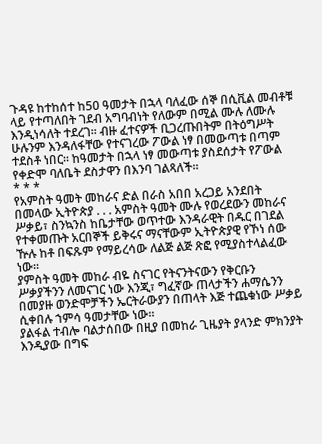ጉዳዩ ከተከሰተ ከ50 ዓመታት በኋላ ባለፈው ሰኞ በሲቪል መብቶቹ ላይ የተጣለበት ገደብ አግባብነት የለውም በሚል ሙሉ ለሙሉ እንዲነሳለት ተደረገ፡፡ ብዙ ፈተናዎች ቢጋረጡበትም በትዕግሥት ሁሉንም እንዳለፋቸው የተናገረው ፖውል ነፃ በመውጣቱ በጣም ተደስቶ ነበር፡፡ ከዓመታት በኋላ ነፃ መውጣቱ ያስደሰታት የፖውል የቀድሞ ባለቤት ደስታዋን በእንባ ገልጻለች፡፡
* * *
የአምስት ዓመት መከራና ድል በራስ አበበ አረጋይ አንደበት
በመላው ኢትዮጵያ . . . አምስት ዓመት ሙሉ የወረደውን መከራና ሥቃይ፣ ስንኳንስ ከቤታቸው ወጥተው እንዳራዊት በዱር በገደል የተቀመጡት አርበኞች ይቅሩና ማናቸውም ኢትዮጵያዊ የኾነ ሰው ዅሉ ከቶ በፍጹም የማይረሳው ለልጅ ልጅ ጽፎ የሚያስተላልፈው ነው።
ያምስት ዓመት መከራ ብዬ ስናገር የትናንትናውን የቅርቡን ሥቃያችንን ለመናገር ነው እንጂ፣ ግፈኛው ጠላታችን ሐማሴንን በመያዙ ወንድሞቻችን ኤርትራውያን በጠላት እጅ ተጨቁነው ሥቃይ ሲቀበሉ ኀምሳ ዓመታቸው ነው።
ያልፋል ተብሎ ባልታሰበው በዚያ በመከራ ጊዜያት ያላንድ ምክንያት እንዲያው በግፍ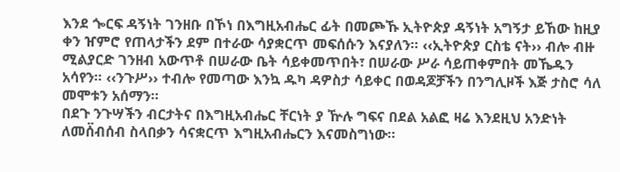እንደ ጐርፍ ዳኝነት ገንዘቡ በኾነ በእግዚአብሔር ፊት በመጮኹ ኢትዮጵያ ዳኝነት አግኝታ ይኸው ከዚያ ቀን ዠምሮ የጠላታችን ደም በተራው ሳያቋርጥ መፍሰሱን እናያለን። ‹‹ኢትዮጵያ ርስቴ ናት›› ብሎ ብዙ ሚልያርድ ገንዘብ አውጥቶ በሠራው ቤት ሳይቀመጥበት፣ በሠራው ሥራ ሳይጠቀምበት መኼዱን አሳየን። ‹‹ንጉሥ›› ተብሎ የመጣው እንኳ ዱካ ዳዎስታ ሳይቀር በወዳጆቻችን በንግሊዞች እጅ ታስሮ ሳለ መሞቱን አሰማን።
በደጉ ንጉሣችን ብርታትና በእግዚአብሔር ቸርነት ያ ዅሉ ግፍና በደል አልፎ ዛሬ እንደዚህ አንድነት ለመሰ፟ብሰብ ስላበቃን ሳናቋርጥ እግዚአብሔርን እናመስግነው።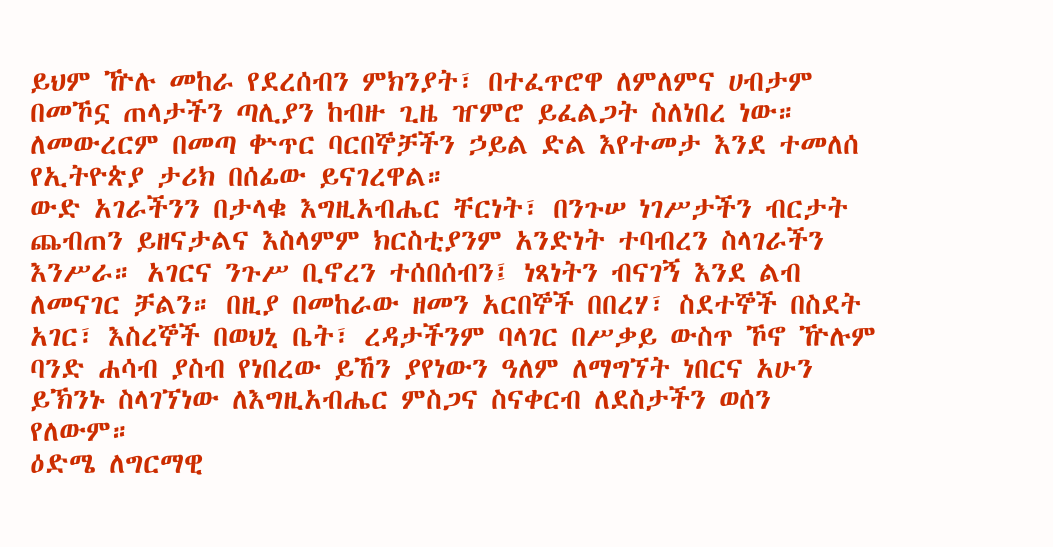ይህም ዅሉ መከራ የደረሰብን ምክንያት፣ በተፈጥሮዋ ለምለምና ሀብታም በመኾኗ ጠላታችን ጣሊያን ከብዙ ጊዜ ዠምሮ ይፈልጋት ስለነበረ ነው። ለመውረርም በመጣ ቍጥር ባርበኞቻችን ኃይል ድል እየተመታ እንደ ተመለሰ የኢትዮጵያ ታሪክ በሰፊው ይናገረዋል።
ውድ አገራችንን በታላቁ እግዚአብሔር ቸርነት፣ በንጉሠ ነገሥታችን ብርታት ጨብጠን ይዘናታልና እስላምም ክርስቲያንም አንድነት ተባብረን ስላገራችን እንሥራ። አገርና ንጉሥ ቢኖረን ተሰበሰብን፤ ነጻነትን ብናገኝ እንደ ልብ ለመናገር ቻልን። በዚያ በመከራው ዘመን አርበኞች በበረሃ፣ ስደተኞች በስደት አገር፣ እስረኞች በወህኒ ቤት፣ ረዳታችንም ባላገር በሥቃይ ውስጥ ኾኖ ዅሉም ባንድ ሐሳብ ያስብ የነበረው ይኸን ያየነውን ዓለም ለማግኘት ነበርና አሁን ይኽንኑ ስላገኘነው ለእግዚአብሔር ምስጋና ስናቀርብ ለደስታችን ወሰን የለውም።
ዕድሜ ለግርማዊ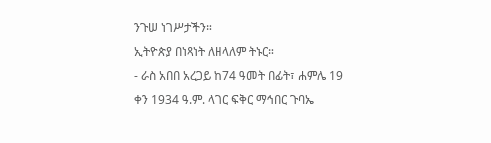ንጉሠ ነገሥታችን።
ኢትዮጵያ በነጻነት ለዘላለም ትኑር።
- ራስ አበበ አረጋይ ከ74 ዓመት በፊት፣ ሐምሌ 19 ቀን 1934 ዓ.ም. ላገር ፍቅር ማኅበር ጉባኤ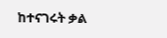ከተናገሩት ቃል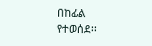በከፊል የተወሰደ፡፡